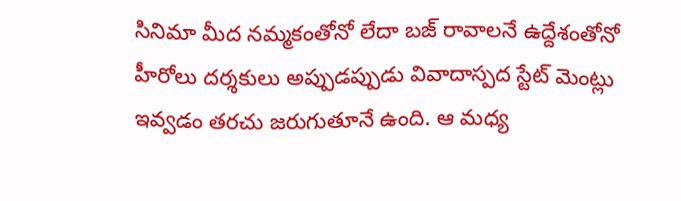సినిమా మీద నమ్మకంతోనో లేదా బజ్ రావాలనే ఉద్దేశంతోనో హీరోలు దర్శకులు అప్పుడప్పుడు వివాదాస్పద స్టేట్ మెంట్లు ఇవ్వడం తరచు జరుగుతూనే ఉంది. ఆ మధ్య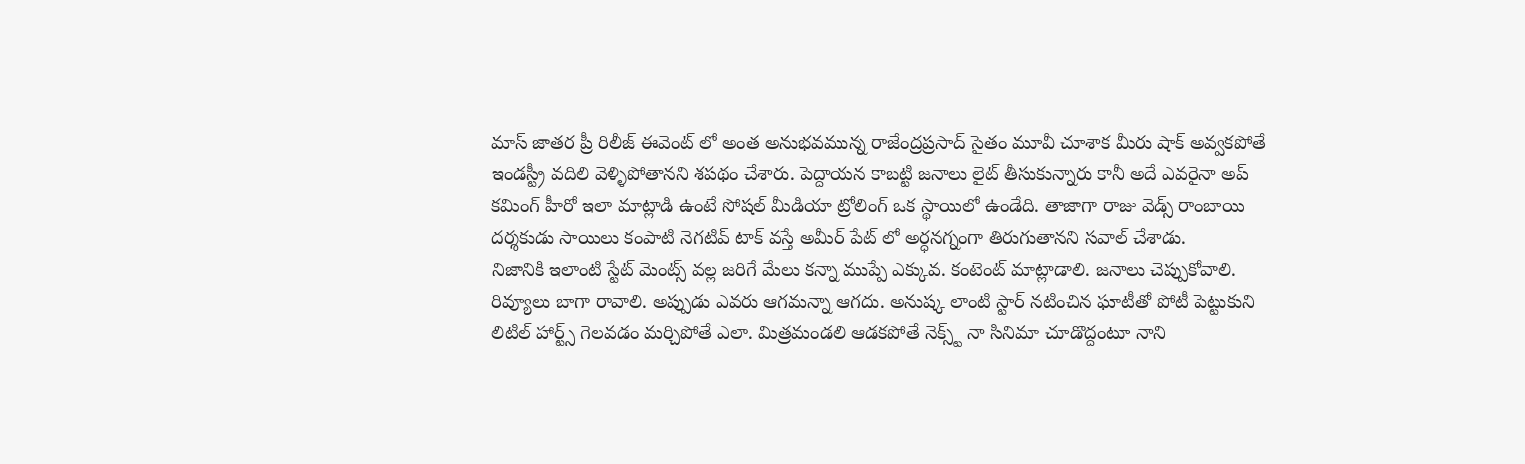మాస్ జాతర ప్రీ రిలీజ్ ఈవెంట్ లో అంత అనుభవమున్న రాజేంద్రప్రసాద్ సైతం మూవీ చూశాక మీరు షాక్ అవ్వకపోతే ఇండస్ట్రీ వదిలి వెళ్ళిపోతానని శపథం చేశారు. పెద్దాయన కాబట్టి జనాలు లైట్ తీసుకున్నారు కానీ అదే ఎవరైనా అప్ కమింగ్ హీరో ఇలా మాట్లాడి ఉంటే సోషల్ మీడియా ట్రోలింగ్ ఒక స్థాయిలో ఉండేది. తాజాగా రాజు వెడ్స్ రాంబాయి దర్శకుడు సాయిలు కంపాటి నెగటివ్ టాక్ వస్తే అమీర్ పేట్ లో అర్ధనగ్నంగా తిరుగుతానని సవాల్ చేశాడు.
నిజానికి ఇలాంటి స్టేట్ మెంట్స్ వల్ల జరిగే మేలు కన్నా ముప్పే ఎక్కువ. కంటెంట్ మాట్లాడాలి. జనాలు చెప్పుకోవాలి. రివ్యూలు బాగా రావాలి. అప్పుడు ఎవరు ఆగమన్నా ఆగదు. అనుష్క లాంటి స్టార్ నటించిన ఘాటీతో పోటీ పెట్టుకుని లిటిల్ హార్ట్స్ గెలవడం మర్చిపోతే ఎలా. మిత్రమండలి ఆడకపోతే నెక్స్ట్ నా సినిమా చూడొద్దంటూ నాని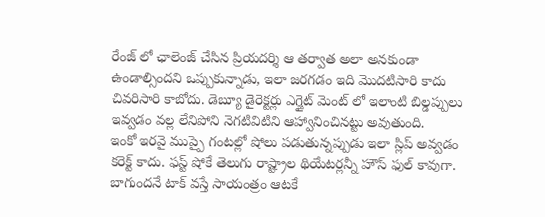రేంజ్ లో ఛాలెంజ్ చేసిన ప్రియదర్శి ఆ తర్వాత అలా అనకుండా ఉండాల్సిందని ఒప్పుకున్నాడు, ఇలా జరగడం ఇది మొదటిసారి కాదు చివరిసారి కాబోదు. డెబ్యూ డైరెక్టర్లు ఎగ్జైట్ మెంట్ లో ఇలాంటి బిల్డప్పులు ఇవ్వడం వల్ల లేనిపోని నెగటివిటిని ఆహ్వానించినట్టు అవుతుంది.
ఇంకో ఇరవై ముప్పై గంటల్లో షోలు పడుతున్నప్పుడు ఇలా స్లిప్ అవ్వడం కరెక్ట్ కాదు. ఫస్ట్ షోకే తెలుగు రాష్ట్రాల థియేటర్లన్నీ హౌస్ ఫుల్ కావుగా. బాగుందనే టాక్ వస్తే సాయంత్రం ఆటకే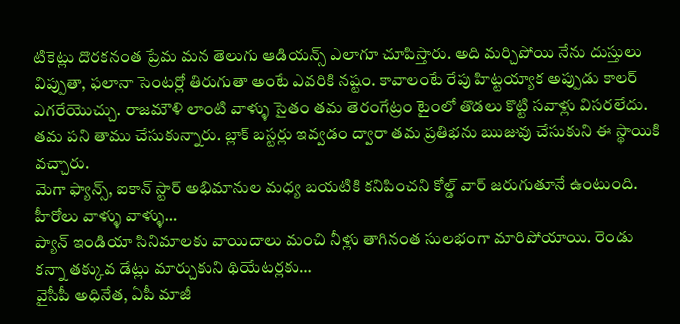టికెట్లు దొరకనంత ప్రేమ మన తెలుగు ఆడియన్స్ ఎలాగూ చూపిస్తారు. అది మర్చిపోయి నేను దుస్తులు విప్పుతా, ఫలానా సెంటర్లో తిరుగుతా అంటే ఎవరికి నష్టం. కావాలంటే రేపు హిట్టయ్యాక అప్పుడు కాలర్ ఎగరేయొచ్చు. రాజమౌళి లాంటి వాళ్ళు సైతం తమ తెరంగేట్రం టైంలో తొడలు కొట్టి సవాళ్లు విసరలేదు. తమ పని తాము చేసుకున్నారు. బ్లాక్ బస్టర్లు ఇవ్వడం ద్వారా తమ ప్రతిభను ఋజువు చేసుకుని ఈ స్థాయికి వచ్చారు.
మెగా ఫ్యాన్స్, ఐకాన్ స్టార్ అభిమానుల మధ్య బయటికి కనిపించని కోల్డ్ వార్ జరుగుతూనే ఉంటుంది. హీరోలు వాళ్ళు వాళ్ళు…
ప్యాన్ ఇండియా సినిమాలకు వాయిదాలు మంచి నీళ్లు తాగినంత సులభంగా మారిపోయాయి. రెండు కన్నా తక్కువ డేట్లు మార్చుకుని థియేటర్లకు…
వైసీపీ అధినేత, ఏపీ మాజీ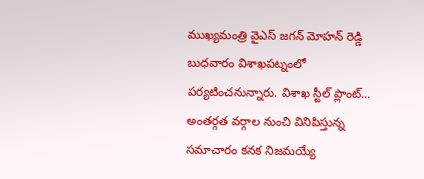ముఖ్యమంత్రి వైఎస్ జగన్ మోహన్ రెడ్డి బుధవారం విశాఖపట్నంలో పర్యటించనున్నారు. విశాఖ స్టీల్ ప్లాంట్…
అంతర్గత వర్గాల నుంచి వినిపిస్తున్న సమాచారం కనక నిజమయ్యే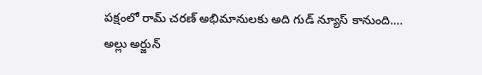పక్షంలో రామ్ చరణ్ అభిమానులకు అది గుడ్ న్యూస్ కానుంది.…
అల్లు అర్జున్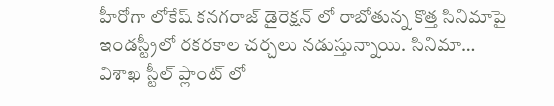హీరోగా లోకేష్ కనగరాజ్ డైరెక్షన్ లో రాబోతున్న కొత్త సినిమాపై ఇండస్ట్రీలో రకరకాల చర్చలు నడుస్తున్నాయి. సినిమా…
విశాఖ స్టీల్ ప్లాంట్ లో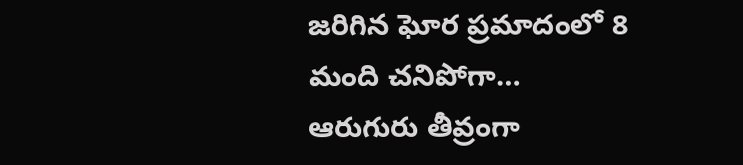జరిగిన ఘోర ప్రమాదంలో 8 మంది చనిపోగా… ఆరుగురు తీవ్రంగా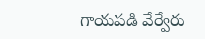గాయపడి వేర్వేరు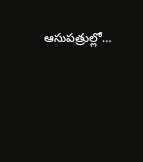ఆసుపత్రుల్లో…